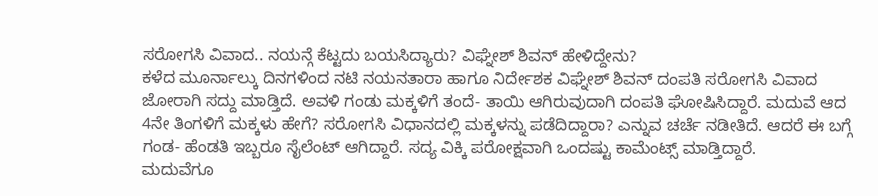ಸರೋಗಸಿ ವಿವಾದ.. ನಯನ್ಗೆ ಕೆಟ್ಟದು ಬಯಸಿದ್ಯಾರು? ವಿಘ್ನೇಶ್ ಶಿವನ್ ಹೇಳಿದ್ದೇನು?
ಕಳೆದ ಮೂರ್ನಾಲ್ಕು ದಿನಗಳಿಂದ ನಟಿ ನಯನತಾರಾ ಹಾಗೂ ನಿರ್ದೇಶಕ ವಿಘ್ನೇಶ್ ಶಿವನ್ ದಂಪತಿ ಸರೋಗಸಿ ವಿವಾದ ಜೋರಾಗಿ ಸದ್ದು ಮಾಡ್ತಿದೆ. ಅವಳಿ ಗಂಡು ಮಕ್ಕಳಿಗೆ ತಂದೆ- ತಾಯಿ ಆಗಿರುವುದಾಗಿ ದಂಪತಿ ಘೋಷಿಸಿದ್ದಾರೆ. ಮದುವೆ ಆದ 4ನೇ ತಿಂಗಳಿಗೆ ಮಕ್ಕಳು ಹೇಗೆ? ಸರೋಗಸಿ ವಿಧಾನದಲ್ಲಿ ಮಕ್ಕಳನ್ನು ಪಡೆದಿದ್ದಾರಾ? ಎನ್ನುವ ಚರ್ಚೆ ನಡೀತಿದೆ. ಆದರೆ ಈ ಬಗ್ಗೆ ಗಂಡ- ಹೆಂಡತಿ ಇಬ್ಬರೂ ಸೈಲೆಂಟ್ ಆಗಿದ್ದಾರೆ. ಸದ್ಯ ವಿಕ್ಕಿ ಪರೋಕ್ಷವಾಗಿ ಒಂದಷ್ಟು ಕಾಮೆಂಟ್ಸ್ ಮಾಡ್ತಿದ್ದಾರೆ.
ಮದುವೆಗೂ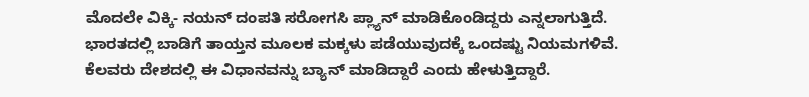ಮೊದಲೇ ವಿಕ್ಕಿ- ನಯನ್ ದಂಪತಿ ಸರೋಗಸಿ ಪ್ಲ್ಯಾನ್ ಮಾಡಿಕೊಂಡಿದ್ದರು ಎನ್ನಲಾಗುತ್ತಿದೆ. ಭಾರತದಲ್ಲಿ ಬಾಡಿಗೆ ತಾಯ್ತನ ಮೂಲಕ ಮಕ್ಕಳು ಪಡೆಯುವುದಕ್ಕೆ ಒಂದಷ್ಟು ನಿಯಮಗಳಿವೆ. ಕೆಲವರು ದೇಶದಲ್ಲಿ ಈ ವಿಧಾನವನ್ನು ಬ್ಯಾನ್ ಮಾಡಿದ್ದಾರೆ ಎಂದು ಹೇಳುತ್ತಿದ್ದಾರೆ.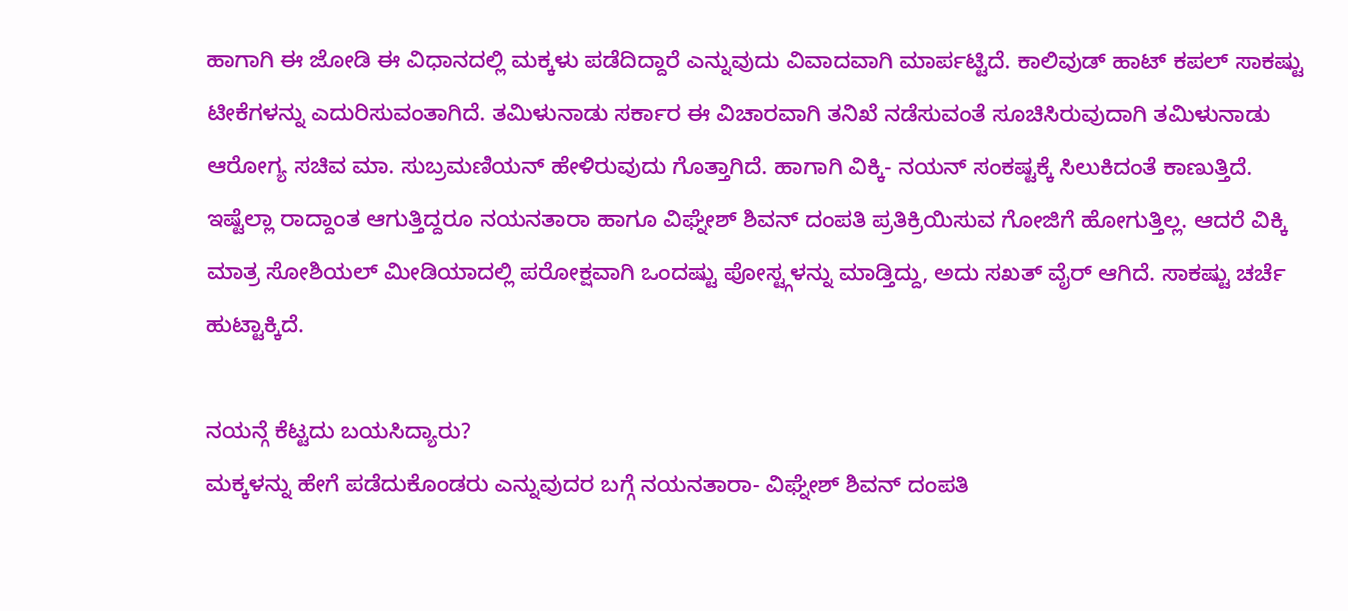ಹಾಗಾಗಿ ಈ ಜೋಡಿ ಈ ವಿಧಾನದಲ್ಲಿ ಮಕ್ಕಳು ಪಡೆದಿದ್ದಾರೆ ಎನ್ನುವುದು ವಿವಾದವಾಗಿ ಮಾರ್ಪಟ್ಟಿದೆ. ಕಾಲಿವುಡ್ ಹಾಟ್ ಕಪಲ್ ಸಾಕಷ್ಟು ಟೀಕೆಗಳನ್ನು ಎದುರಿಸುವಂತಾಗಿದೆ. ತಮಿಳುನಾಡು ಸರ್ಕಾರ ಈ ವಿಚಾರವಾಗಿ ತನಿಖೆ ನಡೆಸುವಂತೆ ಸೂಚಿಸಿರುವುದಾಗಿ ತಮಿಳುನಾಡು ಆರೋಗ್ಯ ಸಚಿವ ಮಾ. ಸುಬ್ರಮಣಿಯನ್ ಹೇಳಿರುವುದು ಗೊತ್ತಾಗಿದೆ. ಹಾಗಾಗಿ ವಿಕ್ಕಿ- ನಯನ್ ಸಂಕಷ್ಟಕ್ಕೆ ಸಿಲುಕಿದಂತೆ ಕಾಣುತ್ತಿದೆ.
ಇಷ್ಟೆಲ್ಲಾ ರಾದ್ದಾಂತ ಆಗುತ್ತಿದ್ದರೂ ನಯನತಾರಾ ಹಾಗೂ ವಿಘ್ನೇಶ್ ಶಿವನ್ ದಂಪತಿ ಪ್ರತಿಕ್ರಿಯಿಸುವ ಗೋಜಿಗೆ ಹೋಗುತ್ತಿಲ್ಲ. ಆದರೆ ವಿಕ್ಕಿ ಮಾತ್ರ ಸೋಶಿಯಲ್ ಮೀಡಿಯಾದಲ್ಲಿ ಪರೋಕ್ಷವಾಗಿ ಒಂದಷ್ಟು ಪೋಸ್ಟ್ಗಳನ್ನು ಮಾಡ್ತಿದ್ದು, ಅದು ಸಖತ್ ವೈರ್ ಆಗಿದೆ. ಸಾಕಷ್ಟು ಚರ್ಚೆ ಹುಟ್ಟಾಕ್ಕಿದೆ.

ನಯನ್ಗೆ ಕೆಟ್ಟದು ಬಯಸಿದ್ಯಾರು?
ಮಕ್ಕಳನ್ನು ಹೇಗೆ ಪಡೆದುಕೊಂಡರು ಎನ್ನುವುದರ ಬಗ್ಗೆ ನಯನತಾರಾ- ವಿಘ್ನೇಶ್ ಶಿವನ್ ದಂಪತಿ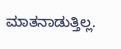ಮಾತನಾಡುತ್ತಿಲ್ಲ.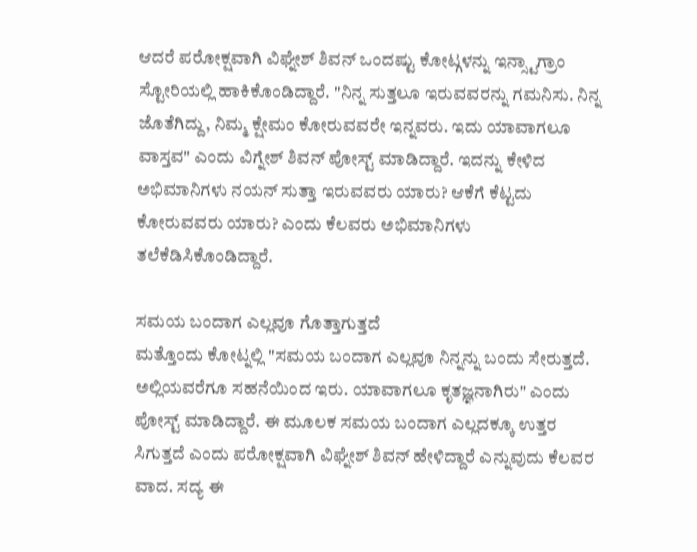ಆದರೆ ಪರೋಕ್ಷವಾಗಿ ವಿಘ್ನೇಶ್ ಶಿವನ್ ಒಂದಷ್ಟು ಕೋಟ್ಗಳನ್ನು ಇನ್ಸ್ಟಾಗ್ರಾಂ ಸ್ಟೋರಿಯಲ್ಲಿ ಹಾಕಿಕೊಂಡಿದ್ದಾರೆ. "ನಿನ್ನ ಸುತ್ತಲೂ ಇರುವವರನ್ನು ಗಮನಿಸು. ನಿನ್ನ ಜೊತೆಗಿದ್ದು, ನಿಮ್ಮ ಕ್ಷೇಮಂ ಕೋರುವವರೇ ಇನ್ನವರು. ಇದು ಯಾವಾಗಲೂ ವಾಸ್ತವ" ಎಂದು ವಿಗ್ನೇಶ್ ಶಿವನ್ ಪೋಸ್ಟ್ ಮಾಡಿದ್ದಾರೆ. ಇದನ್ನು ಕೇಳಿದ ಅಭಿಮಾನಿಗಳು ನಯನ್ ಸುತ್ತಾ ಇರುವವರು ಯಾರು? ಆಕೆಗೆ ಕೆಟ್ಟದು ಕೋರುವವರು ಯಾರು? ಎಂದು ಕೆಲವರು ಅಭಿಮಾನಿಗಳು ತಲೆಕೆಡಿಸಿಕೊಂಡಿದ್ದಾರೆ.

ಸಮಯ ಬಂದಾಗ ಎಲ್ಲವೂ ಗೊತ್ತಾಗುತ್ತದೆ
ಮತ್ತೊಂದು ಕೋಟ್ನಲ್ಲಿ "ಸಮಯ ಬಂದಾಗ ಎಲ್ಲವೂ ನಿನ್ನನ್ನು ಬಂದು ಸೇರುತ್ತದೆ. ಅಲ್ಲಿಯವರೆಗೂ ಸಹನೆಯಿಂದ ಇರು. ಯಾವಾಗಲೂ ಕೃತಜ್ಞನಾಗಿರು" ಎಂದು ಪೋಸ್ಟ್ ಮಾಡಿದ್ದಾರೆ. ಈ ಮೂಲಕ ಸಮಯ ಬಂದಾಗ ಎಲ್ಲದಕ್ಕೂ ಉತ್ತರ ಸಿಗುತ್ತದೆ ಎಂದು ಪರೋಕ್ಷವಾಗಿ ವಿಘ್ನೇಶ್ ಶಿವನ್ ಹೇಳಿದ್ದಾರೆ ಎನ್ನುವುದು ಕೆಲವರ ವಾದ. ಸದ್ಯ ಈ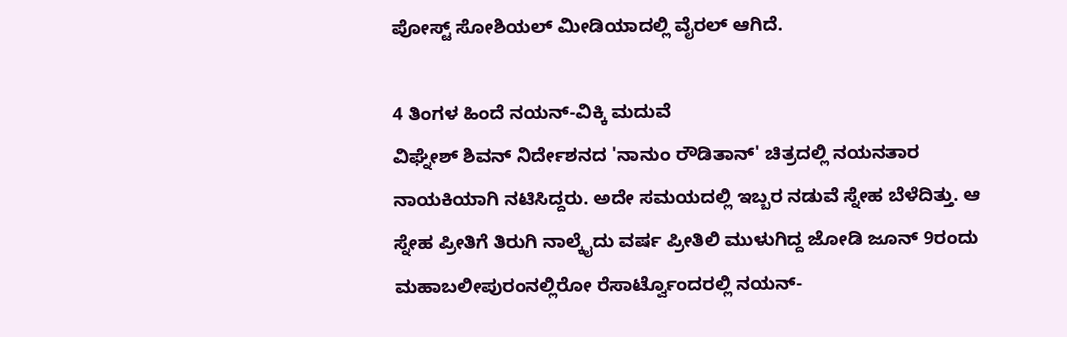ಪೋಸ್ಟ್ ಸೋಶಿಯಲ್ ಮೀಡಿಯಾದಲ್ಲಿ ವೈರಲ್ ಆಗಿದೆ.

4 ತಿಂಗಳ ಹಿಂದೆ ನಯನ್-ವಿಕ್ಕಿ ಮದುವೆ
ವಿಘ್ನೇಶ್ ಶಿವನ್ ನಿರ್ದೇಶನದ 'ನಾನುಂ ರೌಡಿತಾನ್' ಚಿತ್ರದಲ್ಲಿ ನಯನತಾರ ನಾಯಕಿಯಾಗಿ ನಟಿಸಿದ್ದರು. ಅದೇ ಸಮಯದಲ್ಲಿ ಇಬ್ಬರ ನಡುವೆ ಸ್ನೇಹ ಬೆಳೆದಿತ್ತು. ಆ ಸ್ನೇಹ ಪ್ರೀತಿಗೆ ತಿರುಗಿ ನಾಲ್ಕೈದು ವರ್ಷ ಪ್ರೀತಿಲಿ ಮುಳುಗಿದ್ದ ಜೋಡಿ ಜೂನ್ 9ರಂದು ಮಹಾಬಲೀಪುರಂನಲ್ಲಿರೋ ರೆಸಾರ್ಟ್ವೊಂದರಲ್ಲಿ ನಯನ್-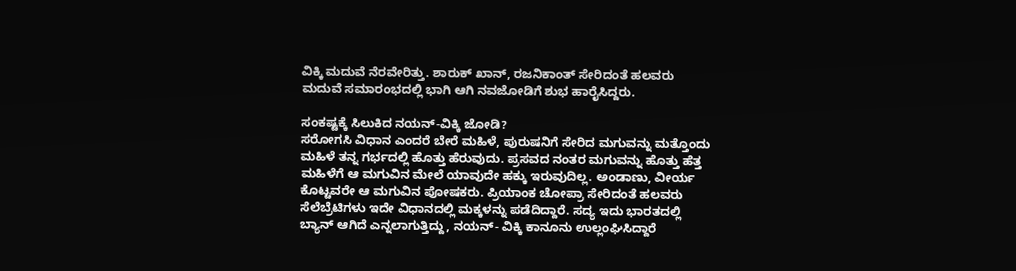ವಿಕ್ಕಿ ಮದುವೆ ನೆರವೇರಿತ್ತು. ಶಾರುಕ್ ಖಾನ್, ರಜನಿಕಾಂತ್ ಸೇರಿದಂತೆ ಹಲವರು ಮದುವೆ ಸಮಾರಂಭದಲ್ಲಿ ಭಾಗಿ ಆಗಿ ನವಜೋಡಿಗೆ ಶುಭ ಹಾರೈಸಿದ್ದರು.

ಸಂಕಷ್ಟಕ್ಕೆ ಸಿಲುಕಿದ ನಯನ್-ವಿಕ್ಕಿ ಜೋಡಿ?
ಸರೋಗಸಿ ವಿಧಾನ ಎಂದರೆ ಬೇರೆ ಮಹಿಳೆ, ಪುರುಷನಿಗೆ ಸೇರಿದ ಮಗುವನ್ನು ಮತ್ತೊಂದು ಮಹಿಳೆ ತನ್ನ ಗರ್ಭದಲ್ಲಿ ಹೊತ್ತು ಹೆರುವುದು. ಪ್ರಸವದ ನಂತರ ಮಗುವನ್ನು ಹೊತ್ತು ಹೆತ್ತ ಮಹಿಳೆಗೆ ಆ ಮಗುವಿನ ಮೇಲೆ ಯಾವುದೇ ಹಕ್ಕು ಇರುವುದಿಲ್ಲ. ಅಂಡಾಣು, ವೀರ್ಯ ಕೊಟ್ಟವರೇ ಆ ಮಗುವಿನ ಪೋಷಕರು. ಪ್ರಿಯಾಂಕ ಚೋಪ್ರಾ ಸೇರಿದಂತೆ ಹಲವರು ಸೆಲೆಬ್ರೆಟಿಗಳು ಇದೇ ವಿಧಾನದಲ್ಲಿ ಮಕ್ಕಳನ್ನು ಪಡೆದಿದ್ದಾರೆ. ಸದ್ಯ ಇದು ಭಾರತದಲ್ಲಿ ಬ್ಯಾನ್ ಆಗಿದೆ ಎನ್ನಲಾಗುತ್ತಿದ್ದು, ನಯನ್- ವಿಕ್ಕಿ ಕಾನೂನು ಉಲ್ಲಂಘಿಸಿದ್ದಾರೆ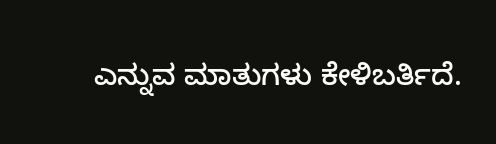ಎನ್ನುವ ಮಾತುಗಳು ಕೇಳಿಬರ್ತಿದೆ.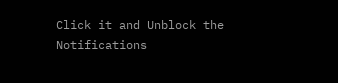Click it and Unblock the Notifications